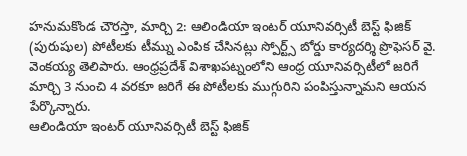హనుమకొండ చౌరస్తా, మార్చి 2: ఆలిండియా ఇంటర్ యూనివర్సిటీ బెస్ట్ ఫిజిక్ (పురుషుల) పోటీలకు టీమ్ను ఎంపిక చేసినట్లు స్పోర్ట్స్ బోర్డు కార్యదర్శి ప్రొఫెసర్ వై. వెంకయ్య తెలిపారు. ఆంధ్రప్రదేశ్ విశాఖపట్నంలోని ఆంధ్ర యూనివర్సిటీలో జరిగే మార్చి 3 నుంచి 4 వరకూ జరిగే ఈ పోటీలకు ముగ్గురిని పంపిస్తున్నామని ఆయన పేర్కొన్నారు.
ఆలిండియా ఇంటర్ యూనివర్సిటీ బెస్ట్ ఫిజిక్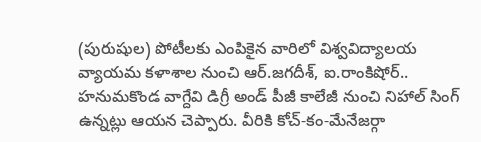(పురుషుల) పోటీలకు ఎంపికైన వారిలో విశ్వవిద్యాలయ వ్యాయమ కళాశాల నుంచి ఆర్.జగదీశ్, ఐ.రాంకిషోర్.. హనుమకొండ వాగ్దేవి డిగ్రీ అండ్ పీజీ కాలేజీ నుంచి నిహాల్ సింగ్ ఉన్నట్లు ఆయన చెప్పారు. వీరికి కోచ్-కం-మేనేజర్గా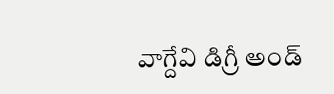వాగ్దేవి డిగ్రీ అండ్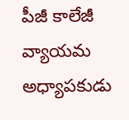పీజీ కాలేజీ వ్యాయమ అధ్యాపకుడు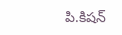పి.కిషన్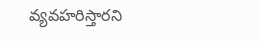వ్యవహరిస్తారని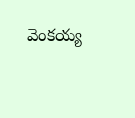వెంకయ్య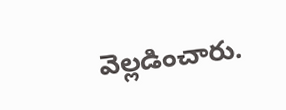వెల్లడించారు.